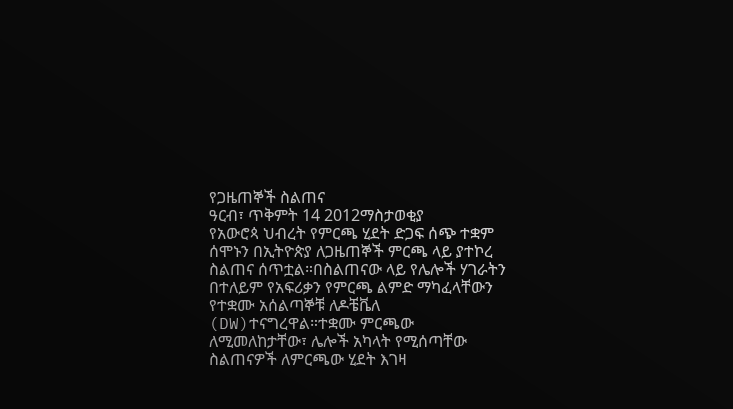የጋዜጠኞች ስልጠና
ዓርብ፣ ጥቅምት 14 2012ማስታወቂያ
የአውሮጳ ህብረት የምርጫ ሂደት ድጋፍ ሰጭ ተቋም ሰሞኑን በኢትዮጵያ ለጋዜጠኞች ምርጫ ላይ ያተኮረ ስልጠና ሰጥቷል።በስልጠናው ላይ የሌሎች ሃገራትን በተለይም የአፍሪቃን የምርጫ ልምድ ማካፈላቸውን የተቋሙ አሰልጣኞቹ ለዶቼቬለ (DW)ተናግረዋል።ተቋሙ ምርጫው ለሚመለከታቸው፣ ሌሎች አካላት የሚሰጣቸው ስልጠናዎች ለምርጫው ሂደት እገዛ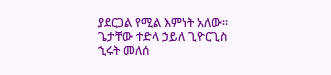ያደርጋል የሚል እምነት አለው።
ጌታቸው ተድላ ኃይለ ጊዮርጊስ
ኂሩት መለሰ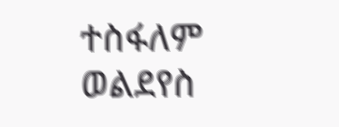ተስፋለም ወልደየስ